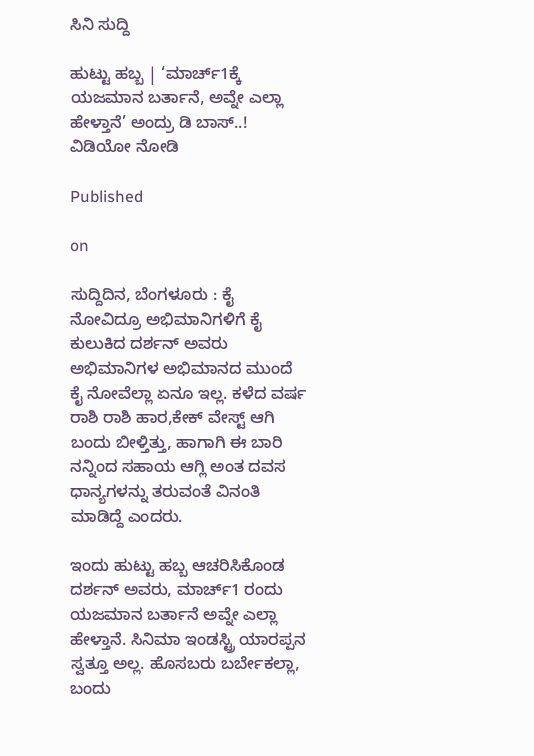ಸಿನಿ ಸುದ್ದಿ

ಹುಟ್ಟು ಹಬ್ಬ | ‘ಮಾರ್ಚ್1ಕ್ಕೆ ಯಜಮಾನ ಬರ್ತಾನೆ, ಅವ್ನೇ ಎಲ್ಲಾ ಹೇಳ್ತಾನೆ’ ಅಂದ್ರು ಡಿ ಬಾಸ್..! ವಿಡಿಯೋ ನೋಡಿ

Published

on

ಸುದ್ದಿದಿನ, ಬೆಂಗಳೂರು : ಕೈ ನೋವಿದ್ರೂ ಅಭಿಮಾನಿಗಳಿಗೆ ಕೈ ಕುಲುಕಿದ ದರ್ಶನ್ ಅವರು ಅಭಿಮಾನಿಗಳ ಅಭಿಮಾನದ ಮುಂದೆ ಕೈ ನೋವೆಲ್ಲಾ ಏನೂ ಇಲ್ಲ. ಕಳೆದ ವರ್ಷ ರಾಶಿ ರಾಶಿ ಹಾರ,ಕೇಕ್ ವೇಸ್ಟ್ ಆಗಿ ಬಂದು ಬೀಳ್ತಿತ್ತು, ಹಾಗಾಗಿ ಈ ಬಾರಿ ನನ್ನಿಂದ ಸಹಾಯ ಆಗ್ಲಿ ಅಂತ ದವಸ ಧಾನ್ಯಗಳನ್ನು ತರುವಂತೆ ವಿನಂತಿ‌ ಮಾಡಿದ್ದೆ ಎಂದರು.

ಇಂದು ಹುಟ್ಟು ಹಬ್ಬ ಆಚರಿಸಿಕೊಂಡ ದರ್ಶನ್ ಅವರು, ಮಾರ್ಚ್1 ರಂದು ಯಜಮಾನ ಬರ್ತಾನೆ ಅವ್ನೇ ಎಲ್ಲಾ ಹೇಳ್ತಾನೆ. ಸಿನಿಮಾ ಇಂಡಸ್ಟ್ರಿ ಯಾರಪ್ಪನ ಸ್ವತ್ತೂ ಅಲ್ಲ. ಹೊಸಬರು ಬರ್ಬೇಕಲ್ಲಾ, ಬಂದು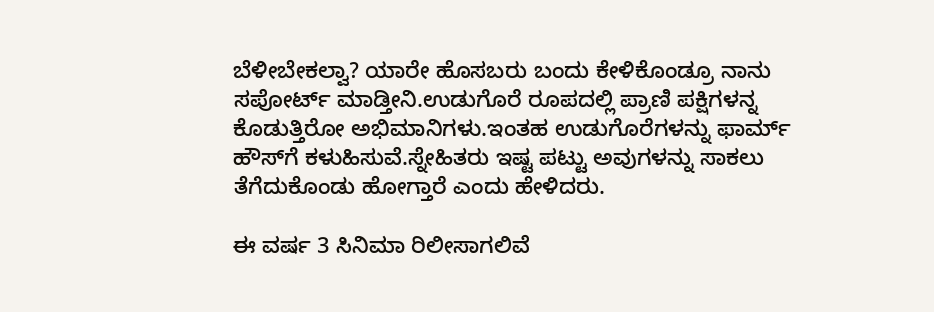ಬೆಳೀಬೇಕಲ್ವಾ? ಯಾರೇ ಹೊಸಬರು ಬಂದು ಕೇಳಿಕೊಂಡ್ರೂ ನಾನು ಸಪೋರ್ಟ್ ಮಾಡ್ತೀನಿ.ಉಡುಗೊರೆ ರೂಪದಲ್ಲಿ ಪ್ರಾಣಿ ಪಕ್ಷಿಗಳನ್ನ ಕೊಡುತ್ತಿರೋ ಅಭಿಮಾನಿಗಳು.ಇಂತಹ ಉಡುಗೊರೆಗಳನ್ನು ಫಾರ್ಮ್ ಹೌಸ್‌ಗೆ ಕಳುಹಿಸುವೆ.ಸ್ನೇಹಿತರು ಇಷ್ಟ ಪಟ್ಟು ಅವುಗಳನ್ನು ಸಾಕಲು ತೆಗೆದುಕೊಂಡು ಹೋಗ್ತಾರೆ ಎಂದು ಹೇಳಿದರು.

ಈ ವರ್ಷ 3 ಸಿನಿಮಾ ರಿಲೀಸಾಗಲಿವೆ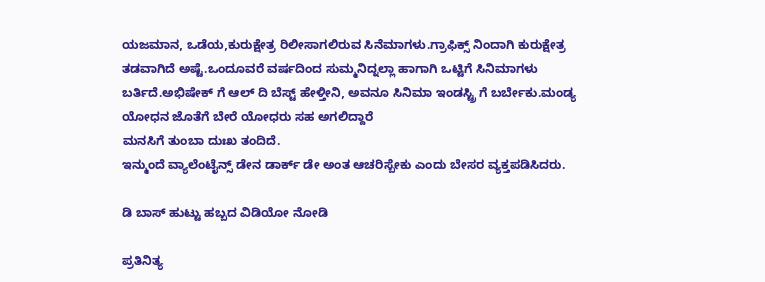ಯಜಮಾನ, ಒಡೆಯ,ಕುರುಕ್ಷೇತ್ರ ರಿಲೀಸಾಗಲಿರುವ ಸಿನೆಮಾಗಳು.ಗ್ರಾಫಿಕ್ಸ್ ನಿಂದಾಗಿ ಕುರುಕ್ಷೇತ್ರ ತಡವಾಗಿದೆ ಅಷ್ಟೆ.ಒಂದೂವರೆ ವರ್ಷದಿಂದ ಸುಮ್ಮನಿದ್ನಲ್ಲಾ ಹಾಗಾಗಿ ಒಟ್ಟಿಗೆ ಸಿನಿಮಾಗಳು ಬರ್ತಿದೆ.ಅಭಿಷೇಕ್ ಗೆ ಆಲ್ ದಿ ಬೆಸ್ಟ್ ಹೇಳ್ತೀನಿ, ಅವನೂ ಸಿನಿಮಾ ಇಂಡಸ್ಟ್ರಿ ಗೆ ಬರ್ಬೇಕು.ಮಂಡ್ಯ ಯೋಧನ ಜೊತೆಗೆ ಬೇರೆ ಯೋಧರು ಸಹ ಅಗಲಿದ್ದಾರೆ
ಮನಸಿಗೆ ತುಂಬಾ ದುಃಖ ತಂದಿದೆ.
ಇನ್ಮುಂದೆ ವ್ಯಾಲೆಂಟೈನ್ಸ್ ಡೇನ ಡಾರ್ಕ್ ಡೇ ಅಂತ ಆಚರಿಸ್ಬೇಕು ಎಂದು ಬೇಸರ ವ್ಯಕ್ತಪಡಿಸಿದರು.

ಡಿ ಬಾಸ್ ಹುಟ್ಟು ಹಬ್ಬದ ವಿಡಿಯೋ ನೋಡಿ

ಪ್ರತಿನಿತ್ಯ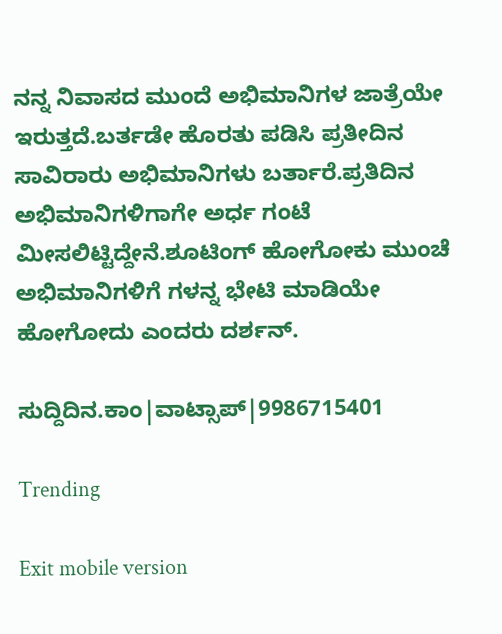ನನ್ನ ನಿವಾಸದ ಮುಂದೆ ಅಭಿಮಾನಿಗಳ ಜಾತ್ರೆಯೇ ಇರುತ್ತದೆ.ಬರ್ತಡೇ ಹೊರತು ಪಡಿಸಿ ಪ್ರತೀದಿನ ಸಾವಿರಾರು ಅಭಿಮಾನಿಗಳು ಬರ್ತಾರೆ.ಪ್ರತಿದಿನ ಅಭಿಮಾನಿಗಳಿಗಾಗೇ ಅರ್ಧ ಗಂಟೆ ಮೀಸಲಿಟ್ಟಿದ್ದೇನೆ.ಶೂಟಿಂಗ್ ಹೋಗೋಕು ಮುಂಚೆ ಅಭಿಮಾನಿಗಳಿಗೆ ಗಳನ್ನ ಭೇಟಿ ಮಾಡಿಯೇ ಹೋಗೋದು ಎಂದರು ದರ್ಶನ್.

ಸುದ್ದಿದಿನ.ಕಾಂ|ವಾಟ್ಸಾಪ್|9986715401

Trending

Exit mobile version